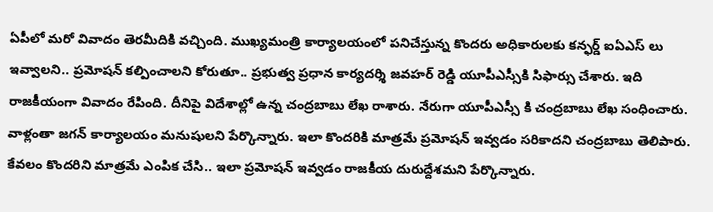ఏపీలో మరో వివాదం తెరమీదికి వచ్చింది. ముఖ్యమంత్రి కార్యాలయంలో పనిచేస్తున్న కొందరు అధికారులకు కన్ఫర్డ్ ఐఏఎస్ లు ఇవ్వాలని.. ప్రమోషన్ కల్పించాలని కోరుతూ.. ప్రభుత్వ ప్రధాన కార్యదర్శి జవహర్ రెడ్డి యూపీఎస్సీకి సిఫార్సు చేశారు. ఇది రాజకీయంగా వివాదం రేపింది. దీనిపై విదేశాల్లో ఉన్న చంద్రబాబు లేఖ రాశారు. నేరుగా యూపీఎస్సీ కి చంద్రబాబు లేఖ సంధించారు. వాళ్లంతా జగన్ కార్యాలయం మనుషులని పేర్కొన్నారు. ఇలా కొందరికి మాత్రమే ప్రమోషన్ ఇవ్వడం సరికాదని చంద్రబాబు తెలిపారు.
కేవలం కొందరిని మాత్రమే ఎంపిక చేసి.. ఇలా ప్రమోషన్ ఇవ్వడం రాజకీయ దురుద్దేశమని పేర్కొన్నారు.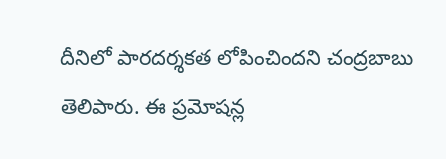దీనిలో పారదర్శకత లోపించిందని చంద్రబాబు తెలిపారు. ఈ ప్రమోషన్ల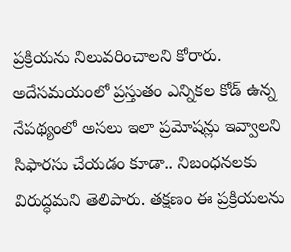ప్రక్రియను నిలువరించాలని కోరారు. అదేసమయంలో ప్రస్తుతం ఎన్నికల కోడ్ ఉన్న నేపథ్యంలో అసలు ఇలా ప్రమోషన్లు ఇవ్వాలని సిఫారసు చేయడం కూడా.. నిబంధనలకు విరుద్ధమని తెలిపారు. తక్షణం ఈ ప్రక్రియలను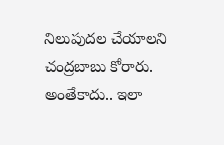నిలుపుదల చేయాలని చంద్రబాబు కోరారు. అంతేకాదు.. ఇలా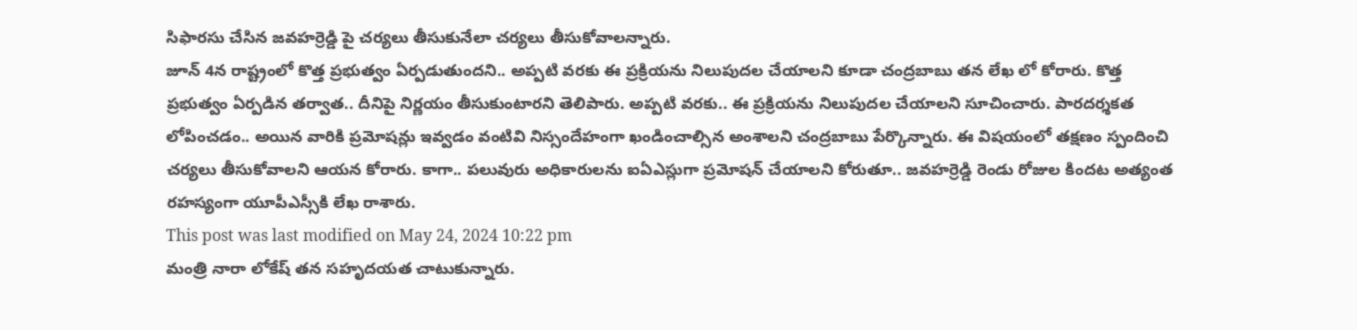సిఫారసు చేసిన జవహర్రెడ్డి పై చర్యలు తీసుకునేలా చర్యలు తీసుకోవాలన్నారు.
జూన్ 4న రాష్ట్రంలో కొత్త ప్రభుత్వం ఏర్పడుతుందని.. అప్పటి వరకు ఈ ప్రక్రియను నిలుపుదల చేయాలని కూడా చంద్రబాబు తన లేఖ లో కోరారు. కొత్త ప్రభుత్వం ఏర్పడిన తర్వాత.. దీనిపై నిర్ణయం తీసుకుంటారని తెలిపారు. అప్పటి వరకు.. ఈ ప్రక్రియను నిలుపుదల చేయాలని సూచించారు. పారదర్శకత లోపించడం.. అయిన వారికి ప్రమోషన్లు ఇవ్వడం వంటివి నిస్సందేహంగా ఖండించాల్సిన అంశాలని చంద్రబాబు పేర్కొన్నారు. ఈ విషయంలో తక్షణం స్పందించి చర్యలు తీసుకోవాలని ఆయన కోరారు. కాగా.. పలువురు అధికారులను ఐఏఎస్లుగా ప్రమోషన్ చేయాలని కోరుతూ.. జవహర్రెడ్డి రెండు రోజుల కిందట అత్యంత రహస్యంగా యూపీఎస్సీకి లేఖ రాశారు.
This post was last modified on May 24, 2024 10:22 pm
మంత్రి నారా లోకేష్ తన సహృదయత చాటుకున్నారు.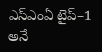ఎస్ఎంఏ టైప్–1 అనే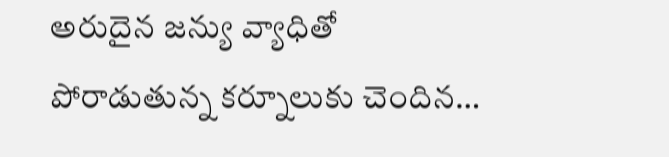అరుదైన జన్యు వ్యాధితో పోరాడుతున్న కర్నూలుకు చెందిన…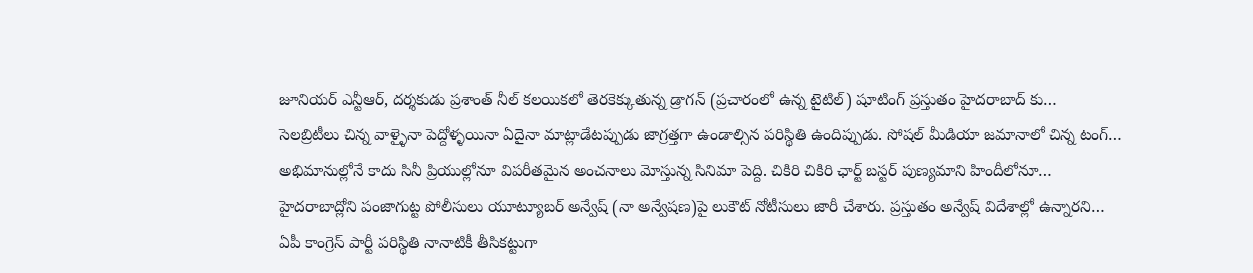జూనియర్ ఎన్టీఆర్, దర్శకుడు ప్రశాంత్ నీల్ కలయికలో తెరకెక్కుతున్న డ్రాగన్ (ప్రచారంలో ఉన్న టైటిల్) షూటింగ్ ప్రస్తుతం హైదరాబాద్ కు…
సెలబ్రిటీలు చిన్న వాళ్ళైనా పెద్దోళ్ళయినా ఏదైనా మాట్లాడేటప్పుడు జాగ్రత్తగా ఉండాల్సిన పరిస్థితి ఉందిప్పుడు. సోషల్ మీడియా జమానాలో చిన్న టంగ్…
అభిమానుల్లోనే కాదు సినీ ప్రియుల్లోనూ విపరీతమైన అంచనాలు మోస్తున్న సినిమా పెద్ది. చికిరి చికిరి ఛార్ట్ బస్టర్ పుణ్యమాని హిందీలోనూ…
హైదరాబాద్లోని పంజాగుట్ట పోలీసులు యూట్యూబర్ అన్వేష్ (నా అన్వేషణ)పై లుకౌట్ నోటీసులు జారీ చేశారు. ప్రస్తుతం అన్వేష్ విదేశాల్లో ఉన్నారని…
ఏపీ కాంగ్రెస్ పార్టీ పరిస్థితి నానాటికీ తీసికట్టుగా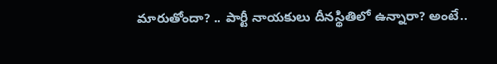మారుతోందా? .. పార్టీ నాయకులు దీనస్థితిలో ఉన్నారా? అంటే..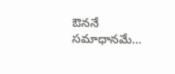ఔననే సమాధానమే…